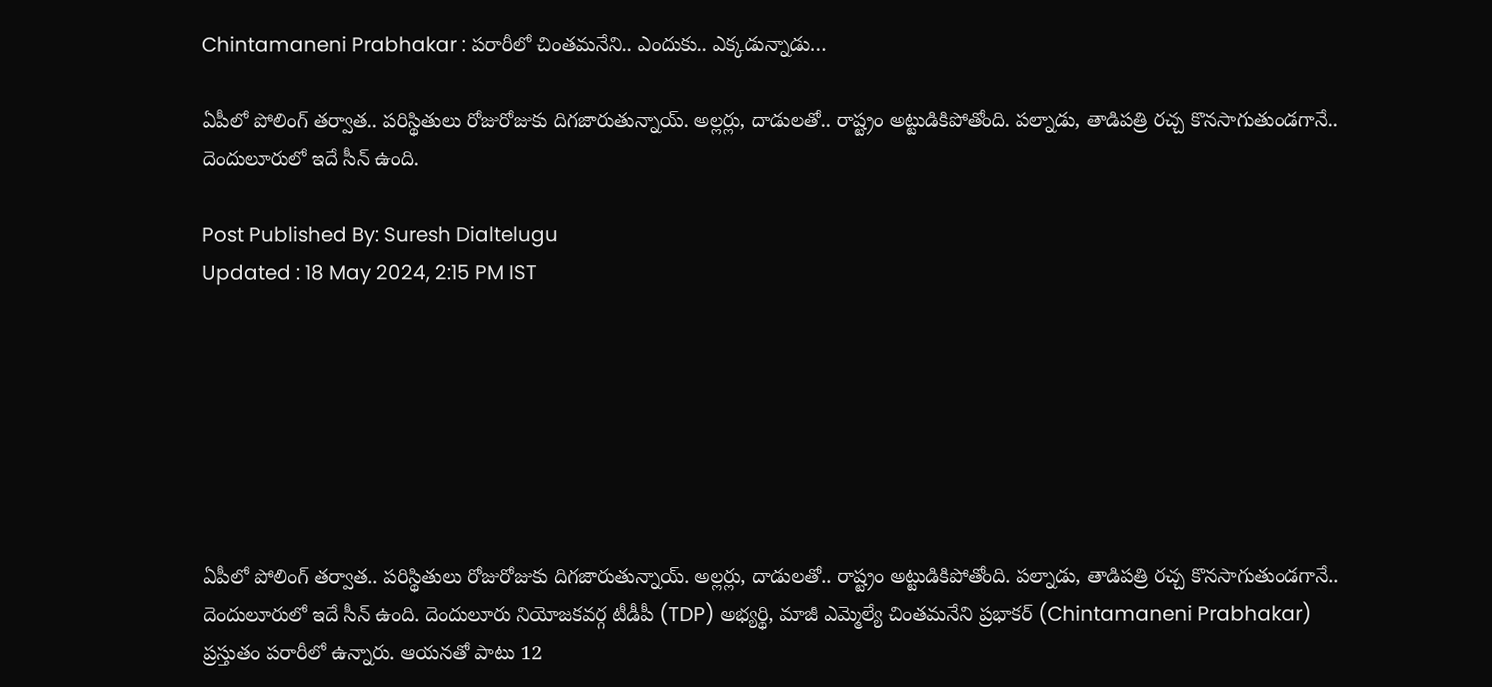Chintamaneni Prabhakar : పరారీలో చింతమనేని.. ఎందుకు.. ఎక్కడున్నాడు…

ఏపీలో పోలింగ్ తర్వాత.. పరిస్థితులు రోజురోజుకు దిగజారుతున్నాయ్. అల్లర్లు, దాడులతో.. రాష్ట్రం అట్టుడికిపోతోంది. పల్నాడు, తాడిపత్రి రచ్చ కొనసాగుతుండగానే.. దెందులూరులో ఇదే సీన్ ఉంది.

Post Published By: Suresh Dialtelugu
Updated : 18 May 2024, 2:15 PM IST







ఏపీలో పోలింగ్ తర్వాత.. పరిస్థితులు రోజురోజుకు దిగజారుతున్నాయ్. అల్లర్లు, దాడులతో.. రాష్ట్రం అట్టుడికిపోతోంది. పల్నాడు, తాడిపత్రి రచ్చ కొనసాగుతుండగానే.. దెందులూరులో ఇదే సీన్ ఉంది. దెందులూరు నియోజకవర్గ టీడీపీ (TDP) అభ్యర్థి, మాజీ ఎమ్మెల్యే చింతమనేని ప్రభాకర్‌ (Chintamaneni Prabhakar) ప్రస్తుతం పరారీలో ఉన్నారు. ఆయనతో పాటు 12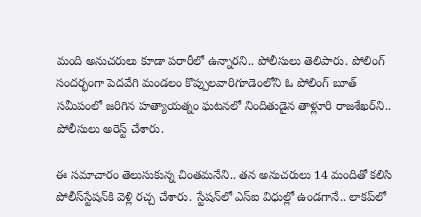మంది అనుచరులు కూడా పరారీలో ఉన్నారని.. పోలీసులు తెలిపారు. పోలింగ్‌ సందర్భంగా పెదవేగి మండలం కొప్పులవారిగూడెంలోని ఓ పోలింగ్‌ బూత్‌ సమీపంలో జరిగిన హత్యాయత్నం ఘటనలో నిందితుడైన తాళ్లూరి రాజశేఖర్‌ని.. పోలీసులు అరెస్ట్‌ చేశారు.

ఈ సమాచారం తెలుసుకున్న చింతమనేని.. తన అనుచరులు 14 మందితో కలిసి పోలీస్‌స్టేషన్‌కి వెళ్లి రచ్చ చేశారు. స్టేషన్‌లో ఎస్‌ఐ విధుల్లో ఉండగానే.. లాక‌ప్‌లో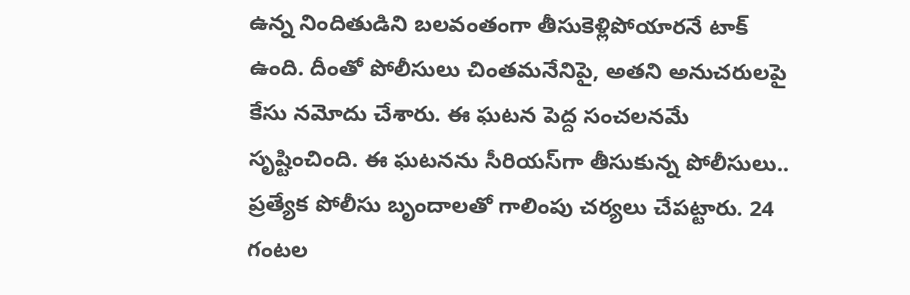ఉన్న నిందితుడిని బలవంతంగా తీసుకెళ్లిపోయారనే టాక్ ఉంది. దీంతో పోలీసులు చింతమనేనిపై, అతని అనుచరులపై కేసు నమోదు చేశారు. ఈ ఘటన పెద్ద సంచలనమే సృష్టించింది. ఈ ఘటనను సీరియస్‌గా తీసుకున్న పోలీసులు.. ప్రత్యేక పోలీసు బృందాలతో గాలింపు చర్యలు చేపట్టారు. 24 గంటల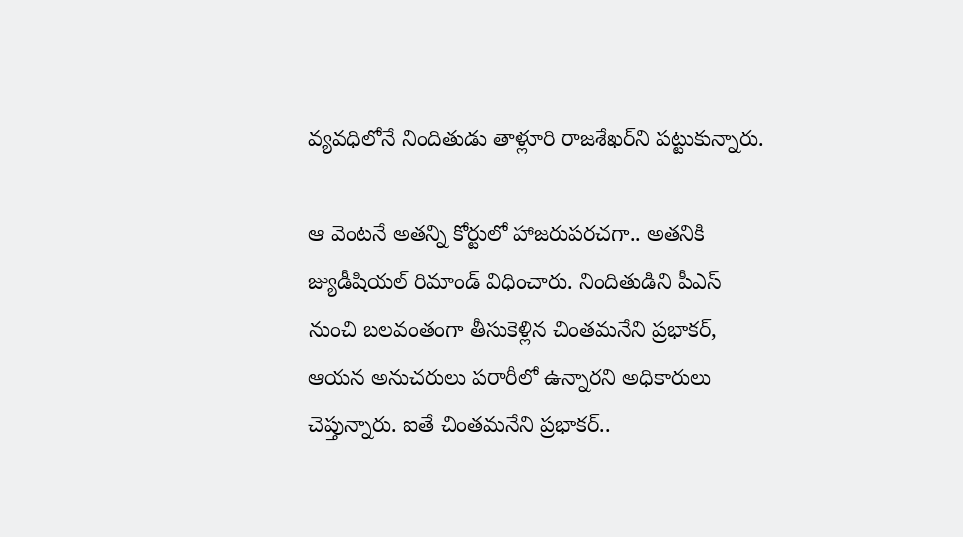వ్యవధిలోనే నిందితుడు తాళ్లూరి రాజశేఖర్‌ని పట్టుకున్నారు.

ఆ వెంటనే అతన్ని కోర్టులో హాజరుపరచగా.. అతనికి జ్యుడీషియల్‌ రిమాండ్‌ విధించారు. నిందితుడిని పీఎస్‌ నుంచి బలవంతంగా తీసుకెళ్లిన చింతమనేని ప్రభాకర్, ఆయన అనుచరులు పరారీలో ఉన్నారని అధికారులు చెప్తున్నారు. ఐతే చింతమనేని ప్రభాకర్‌..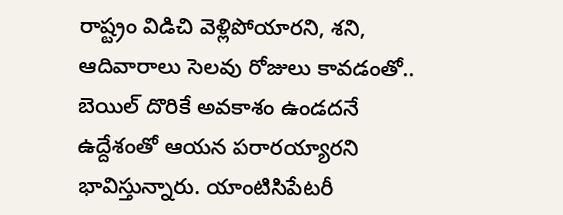రాష్ట్రం విడిచి వెళ్లిపోయారని, శని, ఆదివారాలు సెలవు రోజులు కావడంతో.. బెయిల్‌ దొరికే అవకాశం ఉండదనే ఉద్దేశంతో ఆయన పరారయ్యారని భావిస్తున్నారు. యాంటిసిపేటరీ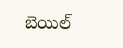బెయిల్‌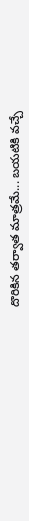దొరికిన తర్వాత మాత్రమే... బయటికి వచ్చే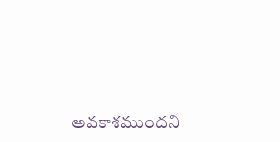అవకాశముందని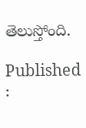తెలుస్తోంది.

Published :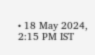• 18 May 2024, 2:15 PM IST